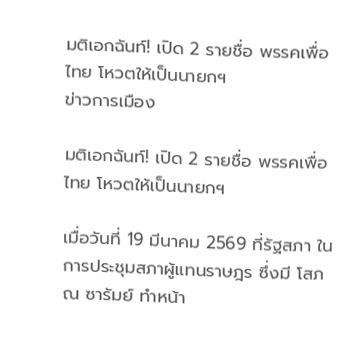มติเอกฉันท์! เปิด 2 รายชื่อ พรรคเพื่อไทย โหวตให้เป็นนายกฯ
ข่าวการเมือง

มติเอกฉันท์! เปิด 2 รายชื่อ พรรคเพื่อไทย โหวตให้เป็นนายกฯ

เมื่อวันที่ 19 มีนาคม 2569 ที่รัฐสภา ในการประชุมสภาผู้แทนราษฎร ซึ่งมี โสภณ ซารัมย์ ทำหน้า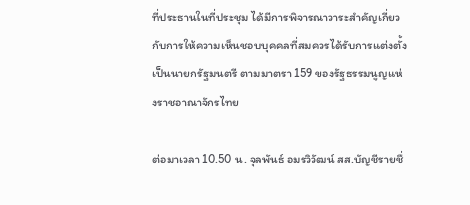ที่ประธานในที่ประชุม ได้มีการพิจารณาวาระสำคัญเกี่ยวกับการให้ความเห็นชอบบุคคลที่สมควรได้รับการแต่งตั้งเป็นนายกรัฐมนตรี ตามมาตรา 159 ของรัฐธรรมนูญแห่งราชอาณาจักรไทย

ต่อมาเวลา 10.50 น. จุลพันธ์ อมรวิวัฒน์ สส.บัญชีรายชื่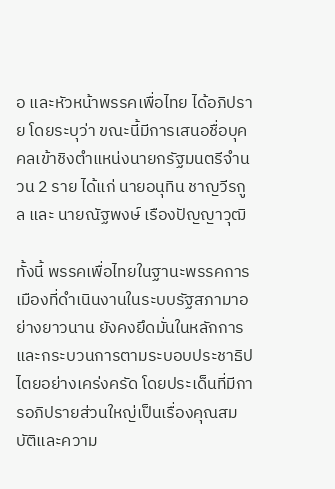อ และหัวหน้าพรรคเพื่อไทย ได้อภิปราย โดยระบุว่า ขณะนี้มีการเสนอชื่อบุคคลเข้าชิงตำแหน่งนายกรัฐมนตรีจำนวน 2 ราย ได้แก่ นายอนุทิน ชาญวีรกูล และ นายณัฐพงษ์ เรืองปัญญาวุฒิ

ทั้งนี้ พรรคเพื่อไทยในฐานะพรรคการเมืองที่ดำเนินงานในระบบรัฐสภามาอย่างยาวนาน ยังคงยึดมั่นในหลักการและกระบวนการตามระบอบประชาธิปไตยอย่างเคร่งครัด โดยประเด็นที่มีการอภิปรายส่วนใหญ่เป็นเรื่องคุณสมบัติและความ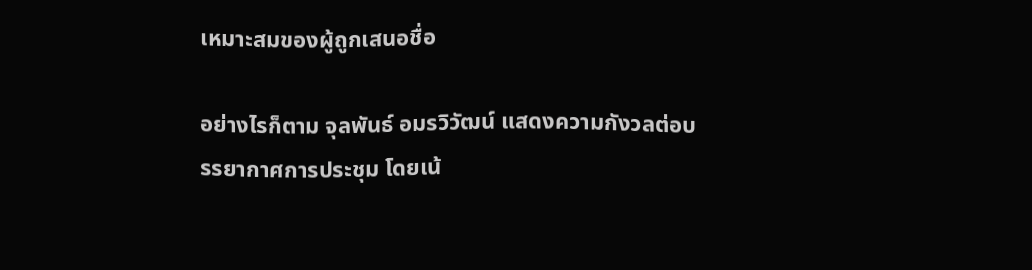เหมาะสมของผู้ถูกเสนอชื่อ

อย่างไรก็ตาม จุลพันธ์ อมรวิวัฒน์ แสดงความกังวลต่อบรรยากาศการประชุม โดยเน้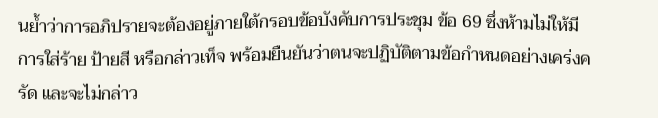นย้ำว่าการอภิปรายจะต้องอยู่ภายใต้กรอบข้อบังคับการประชุม ข้อ 69 ซึ่งห้ามไม่ให้มีการใส่ร้าย ป้ายสี หรือกล่าวเท็จ พร้อมยืนยันว่าตนจะปฏิบัติตามข้อกำหนดอย่างเคร่งครัด และจะไม่กล่าว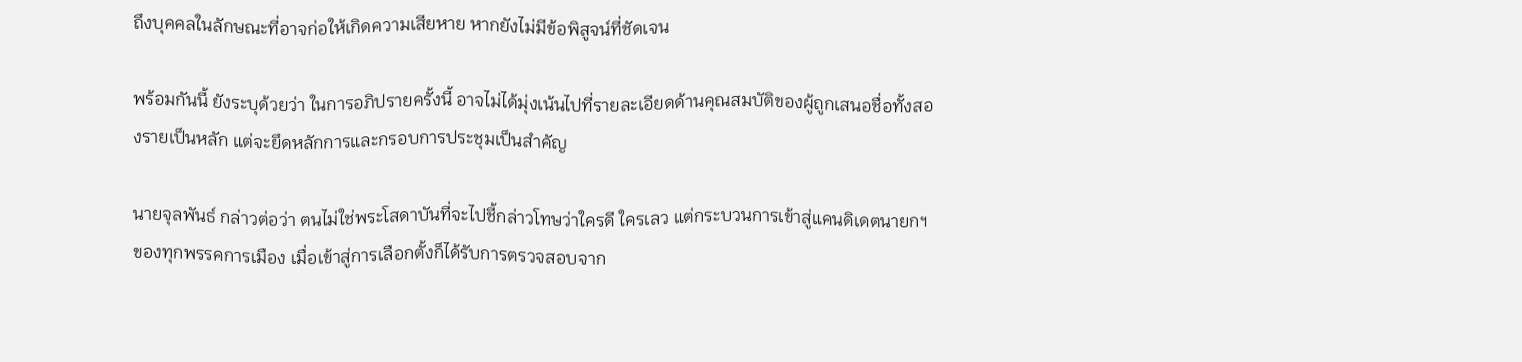ถึงบุคคลในลักษณะที่อาจก่อให้เกิดความเสียหาย หากยังไม่มีข้อพิสูจน์ที่ชัดเจน

พร้อมกันนี้ ยังระบุด้วยว่า ในการอภิปรายครั้งนี้ อาจไม่ได้มุ่งเน้นไปที่รายละเอียดด้านคุณสมบัติของผู้ถูกเสนอชื่อทั้งสองรายเป็นหลัก แต่จะยึดหลักการและกรอบการประชุมเป็นสำคัญ

นายจุลพันธ์ กล่าวต่อว่า ตนไม่ใช่พระโสดาบันที่จะไปชี้กล่าวโทษว่าใครดี ใครเลว แต่กระบวนการเข้าสู่แคนดิเดตนายกฯ ของทุกพรรคการเมือง เมื่อเข้าสู่การเลือกตั้งก็ได้รับการตรวจสอบจาก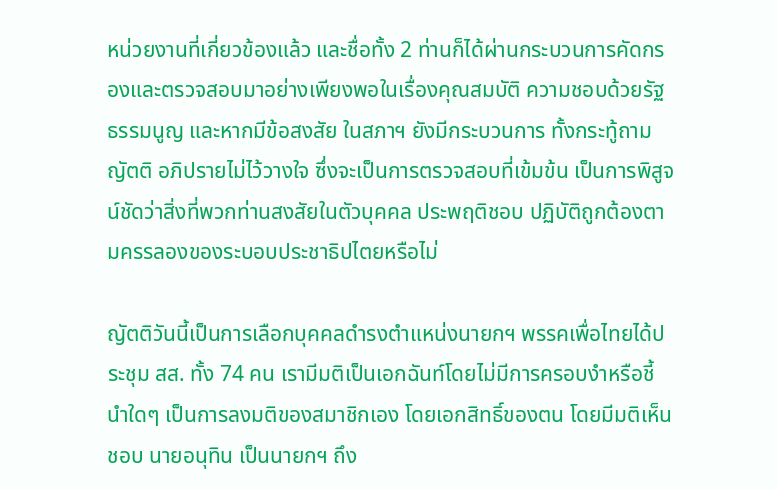หน่วยงานที่เกี่ยวข้องแล้ว และชื่อทั้ง 2 ท่านก็ได้ผ่านกระบวนการคัดกรองและตรวจสอบมาอย่างเพียงพอในเรื่องคุณสมบัติ ความชอบด้วยรัฐธรรมนูญ และหากมีข้อสงสัย ในสภาฯ ยังมีกระบวนการ ทั้งกระทู้ถาม ญัตติ อภิปรายไม่ไว้วางใจ ซึ่งจะเป็นการตรวจสอบที่เข้มข้น เป็นการพิสูจน์ชัดว่าสิ่งที่พวกท่านสงสัยในตัวบุคคล ประพฤติชอบ ปฏิบัติถูกต้องตามครรลองของระบอบประชาธิปไตยหรือไม่

ญัตติวันนี้เป็นการเลือกบุคคลดำรงตำแหน่งนายกฯ พรรคเพื่อไทยได้ประชุม สส. ทั้ง 74 คน เรามีมติเป็นเอกฉันท์โดยไม่มีการครอบงำหรือชี้นำใดๆ เป็นการลงมติของสมาชิกเอง โดยเอกสิทธิ์ของตน โดยมีมติเห็นชอบ นายอนุทิน เป็นนายกฯ ถึง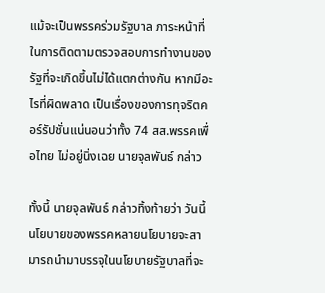แม้จะเป็นพรรคร่วมรัฐบาล ภาระหน้าที่ในการติดตามตรวจสอบการทำงานของรัฐที่จะเกิดขึ้นไม่ได้แตกต่างกัน หากมีอะไรที่ผิดพลาด เป็นเรื่องของการทุจริตคอร์รัปชั่นแน่นอนว่าทั้ง 74 สส.พรรคเพื่อไทย ไม่อยู่นิ่งเฉย นายจุลพันธ์ กล่าว

ทั้งนี้ นายจุลพันธ์ กล่าวทิ้งท้ายว่า วันนี้นโยบายของพรรคหลายนโยบายจะสามารถนำมาบรรจุในนโยบายรัฐบาลที่จะ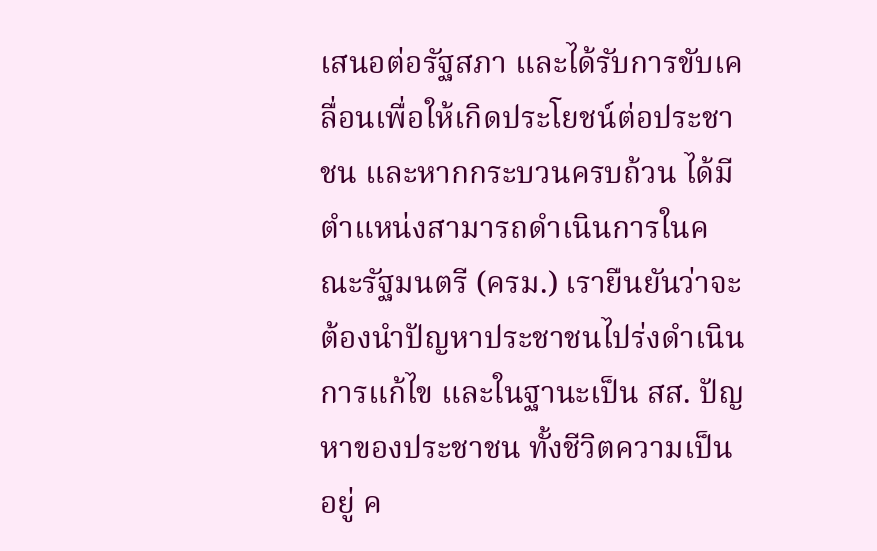เสนอต่อรัฐสภา และได้รับการขับเคลื่อนเพื่อให้เกิดประโยชน์ต่อประชาชน และหากกระบวนครบถ้วน ได้มีตำแหน่งสามารถดำเนินการในคณะรัฐมนตรี (ครม.) เรายืนยันว่าจะต้องนำปัญหาประชาชนไปร่งดำเนินการแก้ไข และในฐานะเป็น สส. ปัญหาของประชาชน ทั้งชีวิตความเป็นอยู่ ค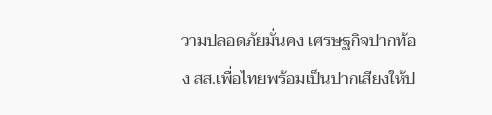วามปลอดภัยมั่นคง เศรษฐกิจปากท้อง สส.เพื่อไทยพร้อมเป็นปากเสียงให้ป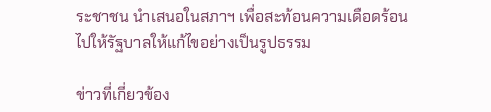ระชาชน นำเสนอในสภาฯ เพื่อสะท้อนความเดือดร้อนไปให้รัฐบาลให้แก้ไขอย่างเป็นรูปธรรม

ข่าวที่เกี่ยวข้อง